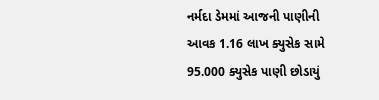નર્મદા ડેમમાં આજની પાણીની આવક 1.16 લાખ ક્યુસેક સામે 95.000 ક્યુસેક પાણી છોડાયું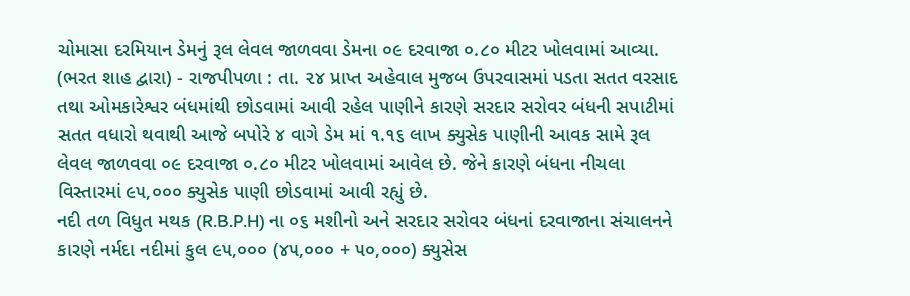ચોમાસા દરમિયાન ડેમનું રૂલ લેવલ જાળવવા ડેમના ૦૯ દરવાજા ૦.૮૦ મીટર ખોલવામાં આવ્યા.
(ભરત શાહ દ્વારા) - રાજપીપળા : તા. ૨૪ પ્રાપ્ત અહેવાલ મુજબ ઉપરવાસમાં પડતા સતત વરસાદ તથા ઓમકારેશ્વર બંધમાંથી છોડવામાં આવી રહેલ પાણીને કારણે સરદાર સરોવર બંધની સપાટીમાં સતત વધારો થવાથી આજે બપોરે ૪ વાગે ડેમ માં ૧.૧૬ લાખ ક્યુસેક પાણીની આવક સામે રૂલ લેવલ જાળવવા ૦૯ દરવાજા ૦.૮૦ મીટર ખોલવામાં આવેલ છે. જેને કારણે બંધના નીચલા વિસ્તારમાં ૯૫,૦૦૦ ક્યુસેક પાણી છોડવામાં આવી રહ્યું છે.
નદી તળ વિધુત મથક (R.B.P.H) ના ૦૬ મશીનો અને સરદાર સરોવર બંધનાં દરવાજાના સંચાલનને કારણે નર્મદા નદીમાં કુલ ૯૫,૦૦૦ (૪૫,૦૦૦ + ૫૦,૦૦૦) ક્યુસેસ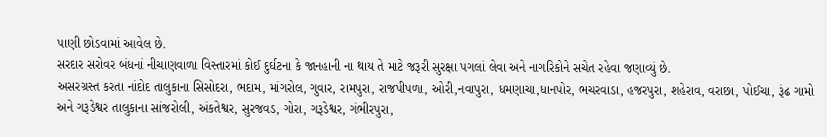પાણી છોડવામાં આવેલ છે.
સરદાર સરોવર બંધનાં નીચાણવાળા વિસ્તારમાં કોઈ દુર્ઘટના કે જાનહાની ના થાય તે માટે જરૂરી સુરક્ષા પગલાં લેવા અને નાગરિકોને સચેત રહેવા જણાવ્યું છે.
અસરગ્રસ્ત કરતા નાંદોદ તાલુકાના સિસોદરા, ભદામ, માંગરોલ, ગુવાર, રામપુરા, રાજપીપળા, ઓરી,નવાપુરા, ધમણાચા,ધાનપોર, ભચરવાડા, હજરપુરા, શહેરાવ, વરાછા, પોઈચા, રૂંઢ ગામો અને ગરૂડેશ્વર તાલુકાના સાંજરોલી, અંકતેશ્વર, સુરજવડ, ગોરા, ગરૂડેશ્વર, ગંભીરપુરા,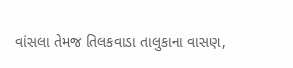વાંસલા તેમજ તિલકવાડા તાલુકાના વાસણ,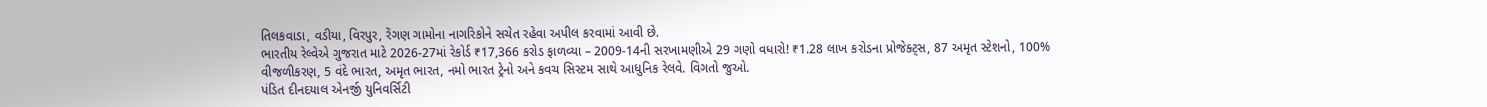તિલકવાડા, વડીયા, વિરપુર, રેંગણ ગામોના નાગરિકોને સચેત રહેવા અપીલ કરવામાં આવી છે.
ભારતીય રેલ્વેએ ગુજરાત માટે 2026-27માં રેકોર્ડ ₹17,366 કરોડ ફાળવ્યા – 2009-14ની સરખામણીએ 29 ગણો વધારો! ₹1.28 લાખ કરોડના પ્રોજેક્ટ્સ, 87 અમૃત સ્ટેશનો, 100% વીજળીકરણ, 5 વંદે ભારત, અમૃત ભારત, નમો ભારત ટ્રેનો અને કવચ સિસ્ટમ સાથે આધુનિક રેલવે. વિગતો જુઓ.
પંડિત દીનદયાલ એનર્જી યુનિવર્સિટી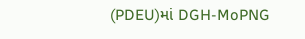(PDEU)માં DGH-MoPNG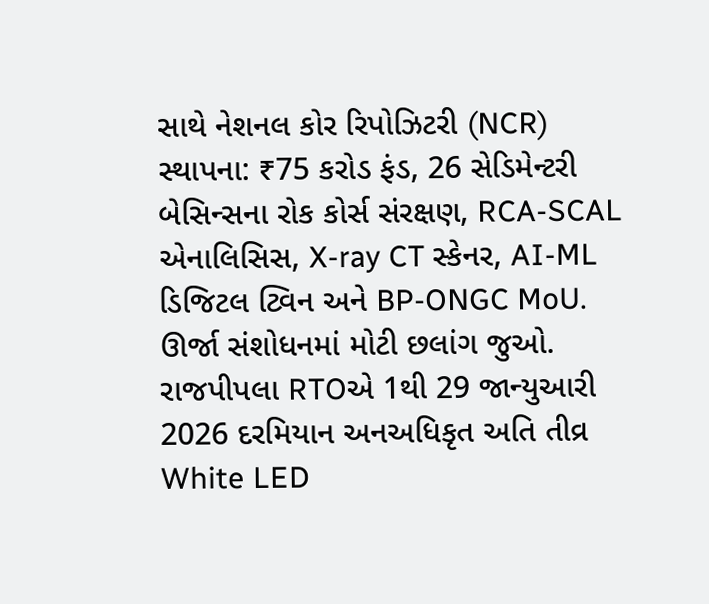સાથે નેશનલ કોર રિપોઝિટરી (NCR) સ્થાપના: ₹75 કરોડ ફંડ, 26 સેડિમેન્ટરી બેસિન્સના રોક કોર્સ સંરક્ષણ, RCA-SCAL એનાલિસિસ, X-ray CT સ્કેનર, AI-ML ડિજિટલ ટ્વિન અને BP-ONGC MoU. ઊર્જા સંશોધનમાં મોટી છલાંગ જુઓ.
રાજપીપલા RTOએ 1થી 29 જાન્યુઆરી 2026 દરમિયાન અનઅધિકૃત અતિ તીવ્ર White LED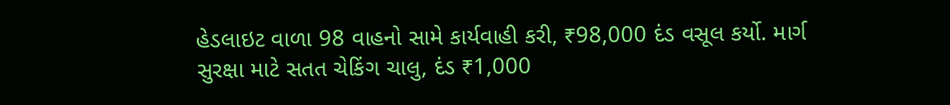હેડલાઇટ વાળા 98 વાહનો સામે કાર્યવાહી કરી, ₹98,000 દંડ વસૂલ કર્યો. માર્ગ સુરક્ષા માટે સતત ચેકિંગ ચાલુ, દંડ ₹1,000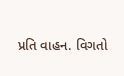પ્રતિ વાહન. વિગતો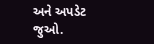અને અપડેટ જુઓ.